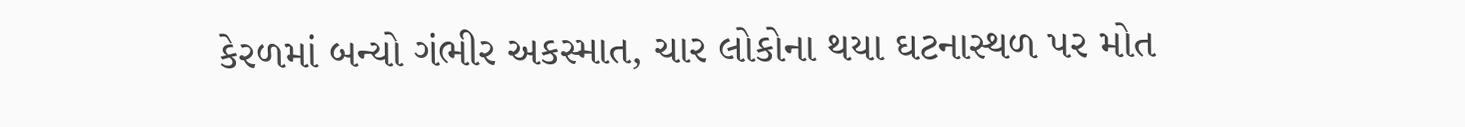કેરળમાં બન્યો ગંભીર અકસ્માત, ચાર લોકોના થયા ઘટનાસ્થળ પર મોત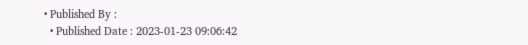• Published By :
  • Published Date : 2023-01-23 09:06:42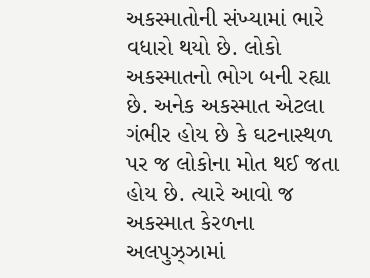અકસ્માતોની સંખ્યામાં ભારે વધારો થયો છે. લોકો અકસ્માતનો ભોગ બની રહ્યા છે. અનેક અકસ્માત એટલા ગંભીર હોય છે કે ઘટનાસ્થળ પર જ લોકોના મોત થઈ જતા હોય છે. ત્યારે આવો જ અકસ્માત કેરળના અલપુઝ્ઝામાં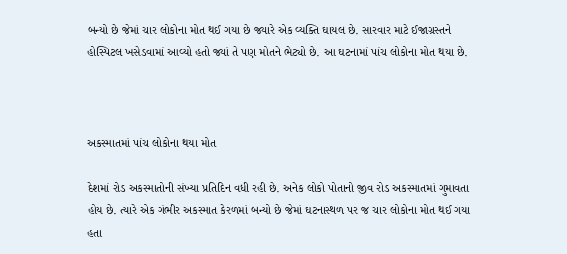બન્યો છે જેમાં ચાર લોકોના મોત થઈ ગયા છે જ્યારે એક વ્યક્તિ ઘાયલ છે. સારવાર માટે ઈજાગ્રસ્તને હોસ્પિટલ ખસેડવામાં આવ્યો હતો જ્યાં તે પણ મોતને ભેટ્યો છે. આ ઘટનામાં પાંચ લોકોના મોત થયા છે.



અકસ્માતમાં પાંચ લોકોના થયા મોત

દેશમાં રોડ અકસ્માતોની સંખ્યા પ્રતિદિન વધી રહી છે. અનેક લોકો પોતાનો જીવ રોડ અકસ્માતમાં ગુમાવતા હોય છે. ત્યારે એક ગંભીર અકસ્માત કેરળમાં બન્યો છે જેમાં ઘટનાસ્થળ પર જ ચાર લોકોના મોત થઈ ગયા હતા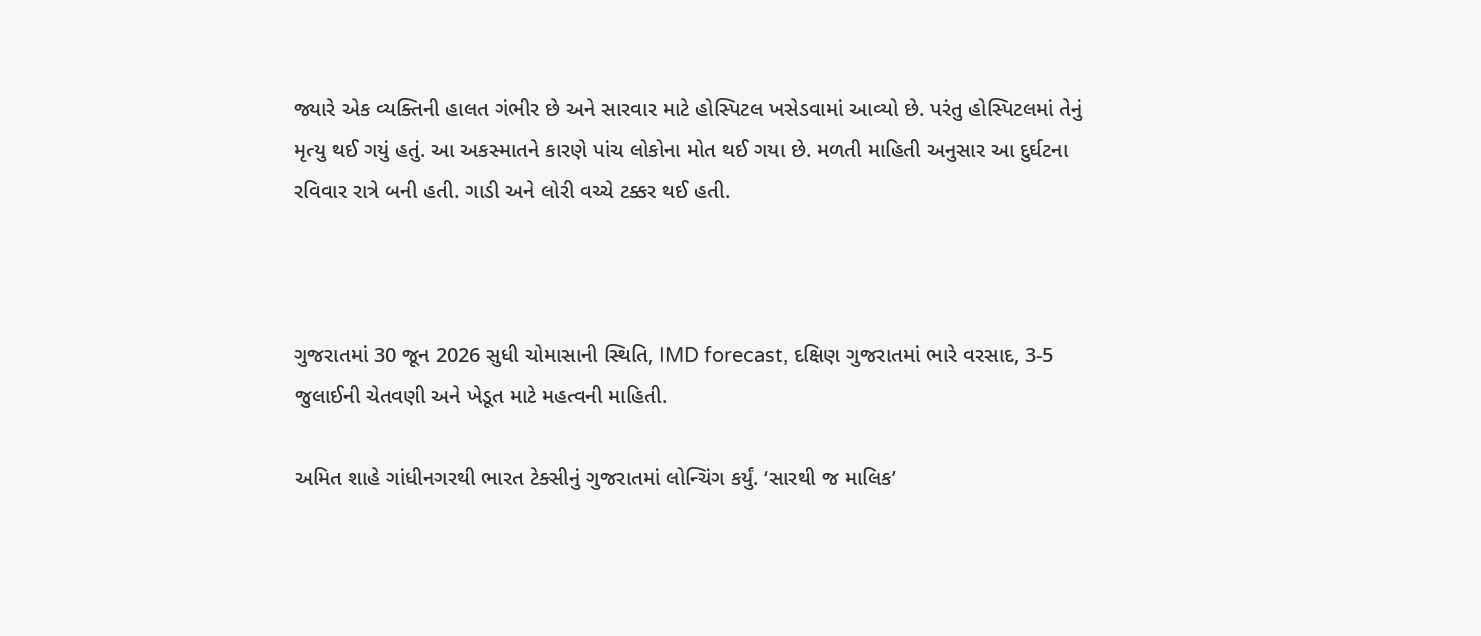જ્યારે એક વ્યક્તિની હાલત ગંભીર છે અને સારવાર માટે હોસ્પિટલ ખસેડવામાં આવ્યો છે. પરંતુ હોસ્પિટલમાં તેનું મૃત્યુ થઈ ગયું હતું. આ અકસ્માતને કારણે પાંચ લોકોના મોત થઈ ગયા છે. મળતી માહિતી અનુસાર આ દુર્ઘટના રવિવાર રાત્રે બની હતી. ગાડી અને લોરી વચ્ચે ટક્કર થઈ હતી.



ગુજરાતમાં 30 જૂન 2026 સુધી ચોમાસાની સ્થિતિ, IMD forecast, દક્ષિણ ગુજરાતમાં ભારે વરસાદ, 3-5 જુલાઈની ચેતવણી અને ખેડૂત માટે મહત્વની માહિતી.

અમિત શાહે ગાંધીનગરથી ભારત ટેક્સીનું ગુજરાતમાં લોન્ચિંગ કર્યું. ‘સારથી જ માલિક’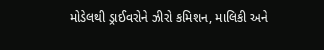મોડેલથી ડ્રાઈવરોને ઝીરો કમિશન, માલિકી અને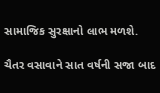સામાજિક સુરક્ષાનો લાભ મળશે.

ચૈતર વસાવાને સાત વર્ષની સજા બાદ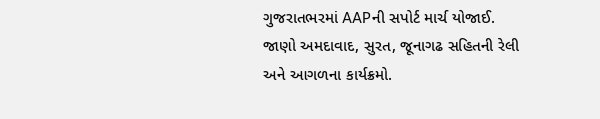ગુજરાતભરમાં AAPની સપોર્ટ માર્ચ યોજાઈ. જાણો અમદાવાદ, સુરત, જૂનાગઢ સહિતની રેલી અને આગળના કાર્યક્રમો.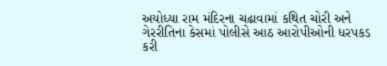અયોધ્યા રામ મંદિરના ચઢાવામાં કથિત ચોરી અને ગેરરીતિના કેસમાં પોલીસે આઠ આરોપીઓની ધરપકડ કરી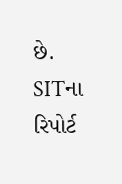છે. SITના રિપોર્ટ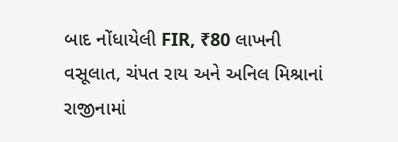બાદ નોંધાયેલી FIR, ₹80 લાખની વસૂલાત, ચંપત રાય અને અનિલ મિશ્રાનાં રાજીનામાં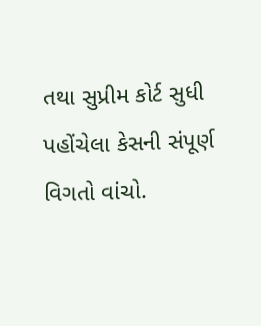તથા સુપ્રીમ કોર્ટ સુધી પહોંચેલા કેસની સંપૂર્ણ વિગતો વાંચો.